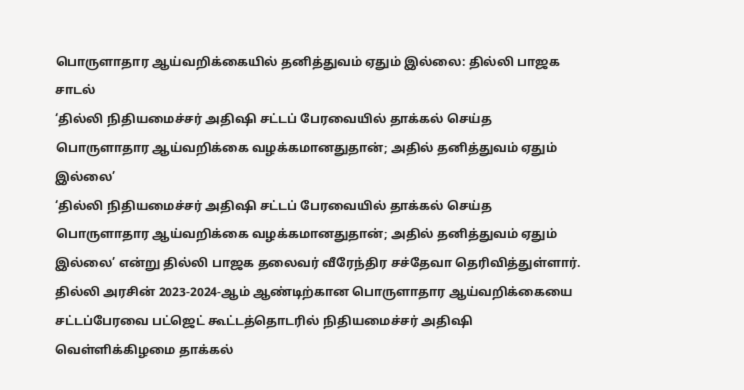பொருளாதார ஆய்வறிக்கையில் தனித்துவம் ஏதும் இல்லை: தில்லி பாஜக சாடல்
‘தில்லி நிதியமைச்சர் அதிஷி சட்டப் பேரவையில் தாக்கல் செய்த பொருளாதார ஆய்வறிக்கை வழக்கமானதுதான்; அதில் தனித்துவம் ஏதும் இல்லை’
‘தில்லி நிதியமைச்சர் அதிஷி சட்டப் பேரவையில் தாக்கல் செய்த பொருளாதார ஆய்வறிக்கை வழக்கமானதுதான்; அதில் தனித்துவம் ஏதும் இல்லை’ என்று தில்லி பாஜக தலைவர் வீரேந்திர சச்தேவா தெரிவித்துள்ளார். தில்லி அரசின் 2023-2024-ஆம் ஆண்டிற்கான பொருளாதார ஆய்வறிக்கையை சட்டப்பேரவை பட்ஜெட் கூட்டத்தொடரில் நிதியமைச்சர் அதிஷி வெள்ளிக்கிழமை தாக்கல்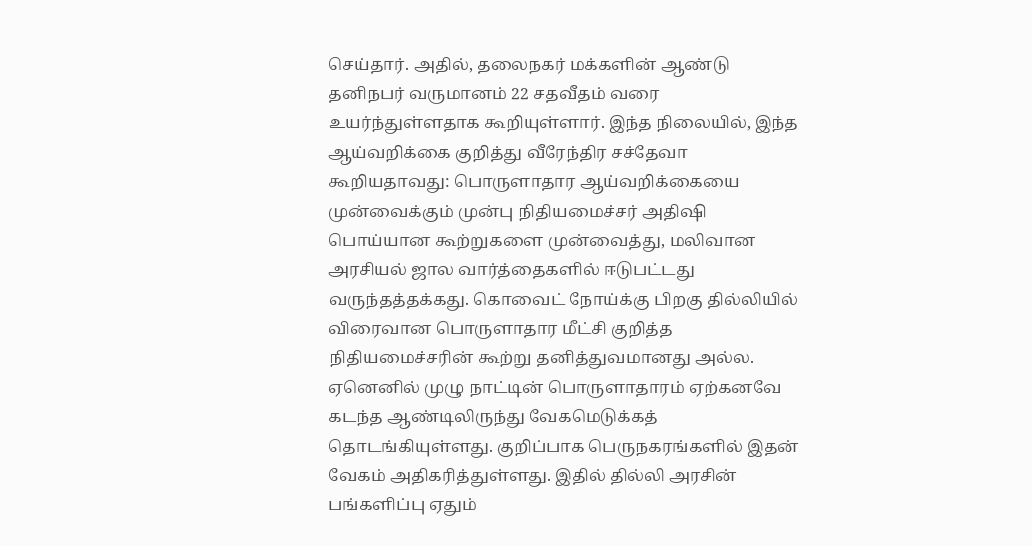செய்தார். அதில், தலைநகர் மக்களின் ஆண்டு தனிநபர் வருமானம் 22 சதவீதம் வரை உயர்ந்துள்ளதாக கூறியுள்ளார். இந்த நிலையில், இந்த ஆய்வறிக்கை குறித்து வீரேந்திர சச்தேவா கூறியதாவது: பொருளாதார ஆய்வறிக்கையை முன்வைக்கும் முன்பு நிதியமைச்சர் அதிஷி பொய்யான கூற்றுகளை முன்வைத்து, மலிவான அரசியல் ஜால வார்த்தைகளில் ஈடுபட்டது வருந்தத்தக்கது. கொவைட் நோய்க்கு பிறகு தில்லியில் விரைவான பொருளாதார மீட்சி குறித்த நிதியமைச்சரின் கூற்று தனித்துவமானது அல்ல. ஏனெனில் முழு நாட்டின் பொருளாதாரம் ஏற்கனவே கடந்த ஆண்டிலிருந்து வேகமெடுக்கத் தொடங்கியுள்ளது. குறிப்பாக பெருநகரங்களில் இதன் வேகம் அதிகரித்துள்ளது. இதில் தில்லி அரசின் பங்களிப்பு ஏதும்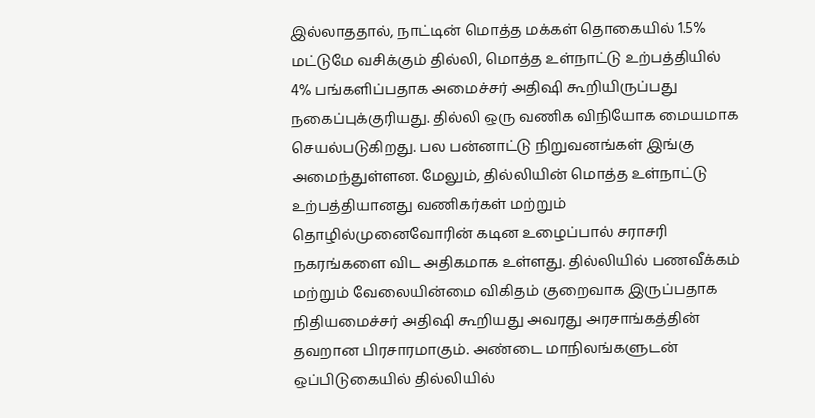இல்லாததால், நாட்டின் மொத்த மக்கள் தொகையில் 1.5% மட்டுமே வசிக்கும் தில்லி, மொத்த உள்நாட்டு உற்பத்தியில் 4% பங்களிப்பதாக அமைச்சர் அதிஷி கூறியிருப்பது நகைப்புக்குரியது. தில்லி ஒரு வணிக விநியோக மையமாக செயல்படுகிறது. பல பன்னாட்டு நிறுவனங்கள் இங்கு அமைந்துள்ளன. மேலும், தில்லியின் மொத்த உள்நாட்டு உற்பத்தியானது வணிகர்கள் மற்றும் தொழில்முனைவோரின் கடின உழைப்பால் சராசரி நகரங்களை விட அதிகமாக உள்ளது. தில்லியில் பணவீக்கம் மற்றும் வேலையின்மை விகிதம் குறைவாக இருப்பதாக நிதியமைச்சர் அதிஷி கூறியது அவரது அரசாங்கத்தின் தவறான பிரசாரமாகும். அண்டை மாநிலங்களுடன் ஒப்பிடுகையில் தில்லியில்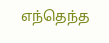எந்தெந்த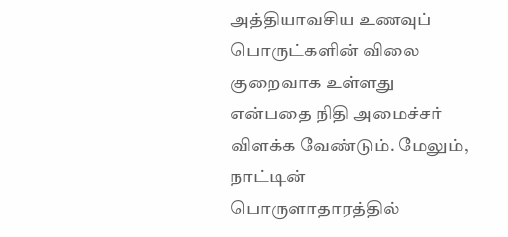அத்தியாவசிய உணவுப் பொருட்களின் விலை குறைவாக உள்ளது என்பதை நிதி அமைச்சர் விளக்க வேண்டும். மேலும், நாட்டின் பொருளாதாரத்தில்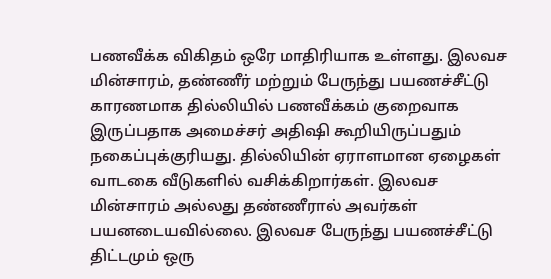பணவீக்க விகிதம் ஒரே மாதிரியாக உள்ளது. இலவச மின்சாரம், தண்ணீர் மற்றும் பேருந்து பயணச்சீட்டு காரணமாக தில்லியில் பணவீக்கம் குறைவாக இருப்பதாக அமைச்சர் அதிஷி கூறியிருப்பதும் நகைப்புக்குரியது. தில்லியின் ஏராளமான ஏழைகள் வாடகை வீடுகளில் வசிக்கிறார்கள். இலவச மின்சாரம் அல்லது தண்ணீரால் அவர்கள் பயனடையவில்லை. இலவச பேருந்து பயணச்சீட்டு திட்டமும் ஒரு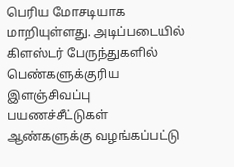பெரிய மோசடியாக மாறியுள்ளது. அடிப்படையில் கிளஸ்டர் பேருந்துகளில் பெண்களுக்குரிய இளஞ்சிவப்பு பயணச்சீட்டுகள் ஆண்களுக்கு வழங்கப்பட்டு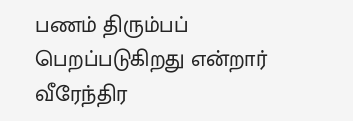பணம் திரும்பப் பெறப்படுகிறது என்றார் வீரேந்திர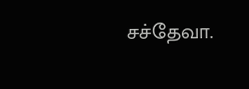சச்தேவா.